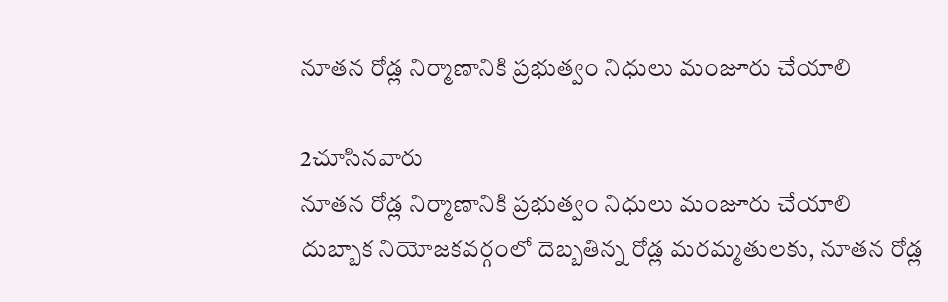నూతన రోడ్ల నిర్మాణానికి ప్రభుత్వం నిధులు మంజూరు చేయాలి

2చూసినవారు
నూతన రోడ్ల నిర్మాణానికి ప్రభుత్వం నిధులు మంజూరు చేయాలి
దుబ్బాక నియోజకవర్గంలో దెబ్బతిన్న రోడ్ల మరమ్మతులకు, నూతన రోడ్ల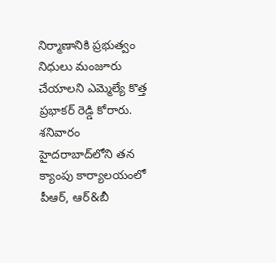నిర్మాణానికి ప్రభుత్వం నిధులు మంజూరు చేయాలని ఎమ్మెల్యే కొత్త ప్రభాకర్ రెడ్డి కోరారు. శనివారం హైదరాబాద్‌లోని తన క్యాంపు కార్యాలయంలో పీఆర్, ఆర్&బీ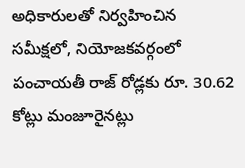అధికారులతో నిర్వహించిన సమీక్షలో, నియోజకవర్గంలో పంచాయతీ రాజ్ రోడ్లకు రూ. 30.62 కోట్లు మంజూరైనట్లు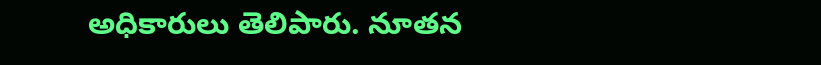అధికారులు తెలిపారు. నూతన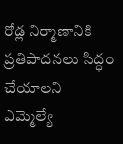రోడ్ల నిర్మాణానికి ప్రతిపాదనలు సిద్ధం చేయాలని ఎమ్మెల్యే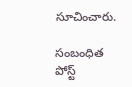సూచించారు.

సంబంధిత పోస్ట్